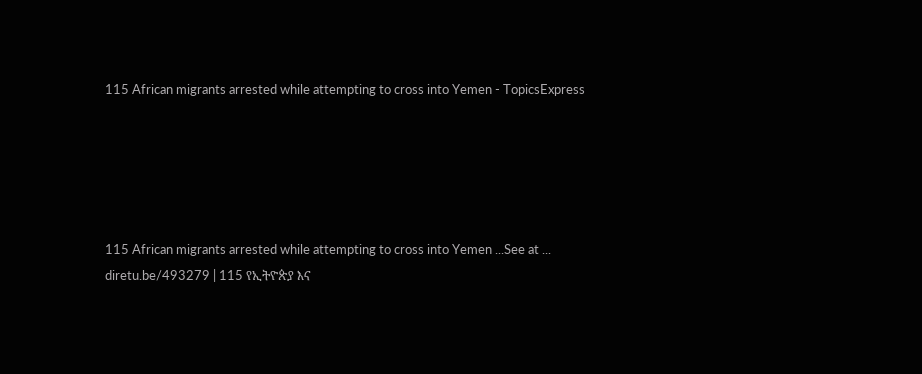115 African migrants arrested while attempting to cross into Yemen - TopicsExpress





115 African migrants arrested while attempting to cross into Yemen ...See at ... diretu.be/493279 | 115 የኢትዮጵያ እና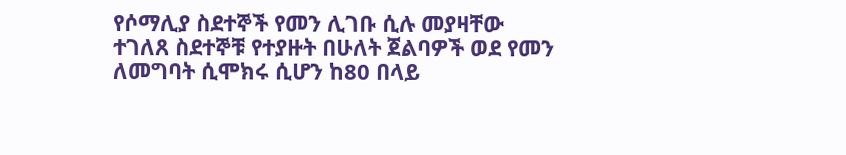የሶማሊያ ስደተኞች የመን ሊገቡ ሲሉ መያዛቸው ተገለጸ ስደተኞቹ የተያዙት በሁለት ጀልባዎች ወደ የመን ለመግባት ሲሞክሩ ሲሆን ከ80 በላይ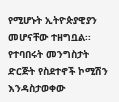የሚሆኑት ኢትዮጵያዊያን መሆናቸው ተዘግቧል፡፡ የተባበሩት መንግስታት ድርጅት የስደተኖች ኮሚሽን እንዳስታወቀው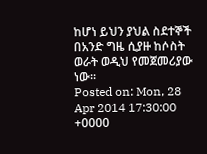ከሆነ ይህን ያህል ስደተኞች በአንድ ግዜ ሲያዙ ከሶስት ወራት ወዲህ የመጀመሪያው ነው፡፡
Posted on: Mon, 28 Apr 2014 17:30:00 +0000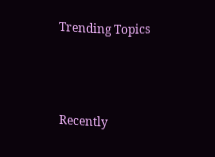Trending Topics



Recently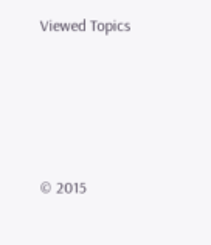Viewed Topics




© 2015